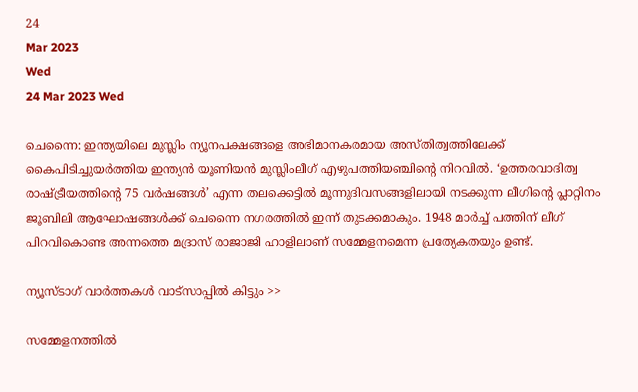24
Mar 2023
Wed
24 Mar 2023 Wed

ചെന്നൈ: ഇന്ത്യയിലെ മുസ്ലിം ന്യൂനപക്ഷങ്ങളെ അഭിമാനകരമായ അസ്തിത്വത്തിലേക്ക് കൈപിടിച്ചുയർത്തിയ ഇന്ത്യൻ യൂണിയൻ മുസ്ലിംലീഗ് എഴുപത്തിയഞ്ചിന്റെ നിറവിൽ. ‘ഉത്തരവാദിത്വ രാഷ്ട്രീയത്തിന്റെ 75 വർഷങ്ങൾ’ എന്ന തലക്കെട്ടിൽ മൂന്നുദിവസങ്ങളിലായി നടക്കുന്ന ലീഗിന്റെ പ്ലാറ്റിനം ജൂബിലി ആഘോഷങ്ങൾക്ക് ചെന്നൈ നഗരത്തിൽ ഇന്ന് തുടക്കമാകും. 1948 മാർച്ച് പത്തിന് ലീഗ് പിറവികൊണ്ട അന്നത്തെ മദ്രാസ് രാജാജി ഹാളിലാണ് സമ്മേളനമെന്ന പ്രത്യേകതയും ഉണ്ട്.

ന്യൂസ്ടാഗ് വാര്‍ത്തകള്‍ വാട്‌സാപ്പില്‍ കിട്ടും >>

സമ്മേളനത്തിൽ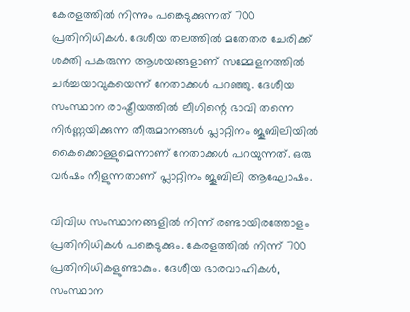കേരളത്തിൽ നിന്നും പങ്കെടുക്കുന്നത് 700 പ്രതിനിധികൾ. ദേശീയ തലത്തിൽ മതേതര ചേരിക്ക് ശക്തി പകരുന്ന ആശയങ്ങളാണ് സമ്മേളനത്തിൽ ചർച്ചയാവുകയെന്ന് നേതാക്കൾ പറഞ്ഞു. ദേശീയ സംസ്ഥാന രാഷ്ട്രീയത്തിൽ ലീഗിന്റെ ഭാവി തന്നെ നിർണ്ണയിക്കുന്ന തീരുമാനങ്ങൾ പ്ലാറ്റിനം ജൂബിലിയിൽ കൈക്കൊള്ളുമെന്നാണ് നേതാക്കൾ പറയുന്നത്. ഒരു വർഷം നീളുന്നതാണ് പ്ലാറ്റിനം ജൂബിലി ആഘോഷം.

വിവിധ സംസ്ഥാനങ്ങളിൽ നിന്ന് രണ്ടായിരത്തോളം പ്രതിനിധികൾ പങ്കെടുക്കും. കേരളത്തിൽ നിന്ന് 700 പ്രതിനിധികളുണ്ടാകും. ദേശീയ ഭാരവാഹികൾ, സംസ്ഥാന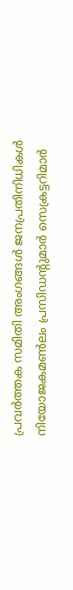പ്രവർത്തക സമിതി അംഗങ്ങൾ ജനപ്രതിനിധികൾ നിയോജകമൺലം പ്രസിഡന്റുമാർ സെക്രട്ടറിമാർ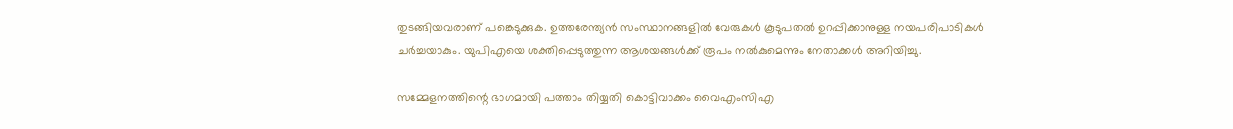തുടങ്ങിയവരാണ് പങ്കെടുക്കുക. ഉത്തരേന്ത്യൻ സംസ്ഥാനങ്ങളിൽ വേരുകൾ കൂടുപതൽ ഉറപ്പിക്കാനുള്ള നയപരിപാടികൾ ചർച്ചയാകും. യുപിഎയെ ശക്തിപ്പെടുത്തുന്ന ആശയങ്ങൾക്ക് രൂപം നൽകുമെന്നും നേതാക്കൾ അറിയിച്ചു.

സമ്മേളനത്തിന്റെ ഭാഗമായി പത്താം തിയ്യതി കൊട്ടിവാക്കം വൈഎംസിഎ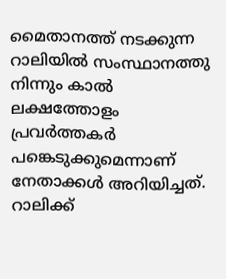മൈതാനത്ത് നടക്കുന്ന റാലിയിൽ സംസ്ഥാനത്തു നിന്നും കാൽ ലക്ഷത്തോളം പ്രവർത്തകർ പങ്കെടുക്കുമെന്നാണ് നേതാക്കൾ അറിയിച്ചത്. റാലിക്ക്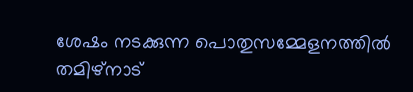ശേഷം നടക്കുന്ന പൊതുസമ്മേളനത്തിൽ തമിഴ്‌നാട്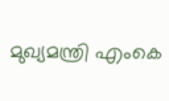മുഖ്യമന്ത്രി എംകെ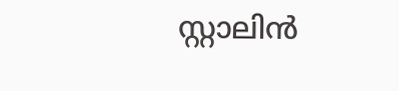സ്റ്റാലിൻ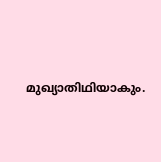മുഖ്യാതിഥിയാകും.